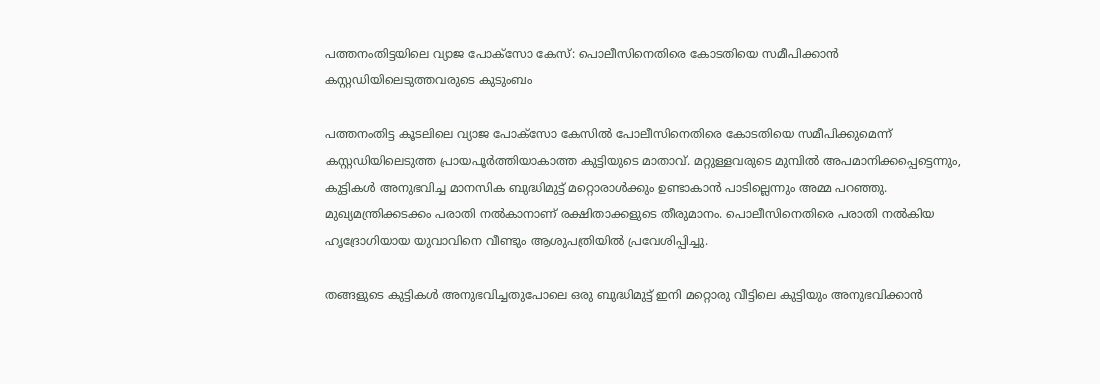പത്തനംതിട്ടയിലെ വ്യാജ പോക്സോ കേസ്: പൊലീസിനെതിരെ കോടതിയെ സമീപിക്കാൻ കസ്റ്റഡിയിലെടുത്തവരുടെ കുടുംബം

പത്തനംതിട്ട കൂടലിലെ വ്യാജ പോക്സോ കേസിൽ പോലീസിനെതിരെ കോടതിയെ സമീപിക്കുമെന്ന് കസ്റ്റഡിയിലെടുത്ത പ്രായപൂർത്തിയാകാത്ത കുട്ടിയുടെ മാതാവ്. മറ്റുള്ളവരുടെ മുമ്പിൽ അപമാനിക്കപ്പെട്ടെന്നും, കുട്ടികൾ അനുഭവിച്ച മാനസിക ബുദ്ധിമുട്ട് മറ്റൊരാൾക്കും ഉണ്ടാകാൻ പാടില്ലെന്നും അമ്മ പറഞ്ഞു. മുഖ്യമന്ത്രിക്കടക്കം പരാതി നൽകാനാണ് രക്ഷിതാക്കളുടെ തീരുമാനം. പൊലീസിനെതിരെ പരാതി നൽകിയ ഹൃദ്രോഗിയായ യുവാവിനെ വീണ്ടും ആശുപത്രിയിൽ പ്രവേശിപ്പിച്ചു.

തങ്ങളുടെ കുട്ടികൾ അനുഭവിച്ചതുപോലെ ഒരു ബുദ്ധിമുട്ട് ഇനി മറ്റൊരു വീട്ടിലെ കുട്ടിയും അനുഭവിക്കാൻ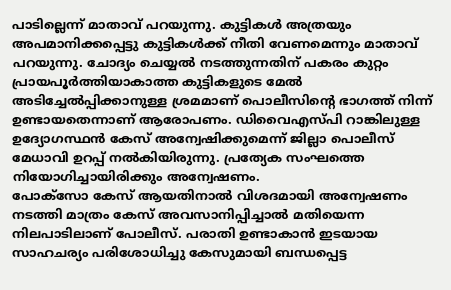പാടില്ലെന്ന് മാതാവ് പറയുന്നു. കുട്ടികൾ അത്രയും അപമാനിക്കപ്പെട്ടു കുട്ടികൾക്ക് നീതി വേണമെന്നും മാതാവ് പറയുന്നു. ചോദ്യം ചെയ്യൽ നടത്തുന്നതിന് പകരം കുറ്റം പ്രായപൂർത്തിയാകാത്ത കുട്ടികളുടെ മേൽ അടിച്ചേൽപ്പിക്കാനുള്ള ശ്രമമാണ് പൊലീസിന്റെ ഭാഗത്ത് നിന്ന് ഉണ്ടായതെന്നാണ് ആരോപണം. ഡിവൈഎസ്പി റാങ്കിലുള്ള ഉദ്യോഗസ്ഥൻ കേസ് അന്വേഷിക്കുമെന്ന് ജില്ലാ പൊലീസ് മേധാവി ഉറപ്പ് നൽകിയിരുന്നു. പ്രത്യേക സംഘത്തെ നിയോഗിച്ചായിരിക്കും അന്വേഷണം.
പോക്സോ കേസ് ആയതിനാൽ വിശദമായി അന്വേഷണം നടത്തി മാത്രം കേസ് അവസാനിപ്പിച്ചാൽ മതിയെന്ന നിലപാടിലാണ് പോലീസ്. പരാതി ഉണ്ടാകാൻ ഇടയായ സാഹചര്യം പരിശോധിച്ചു കേസുമായി ബന്ധപ്പെട്ട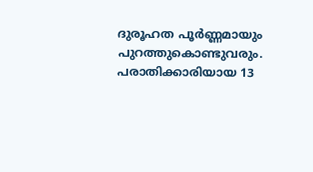ദുരൂഹത പൂർണ്ണമായും പുറത്തുകൊണ്ടുവരും. പരാതിക്കാരിയായ 13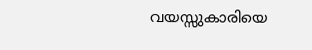വയസ്സുകാരിയെ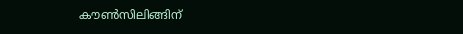കൗൺസിലിങ്ങിന്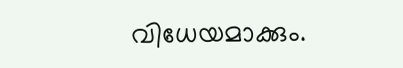വിധേയമാക്കും.